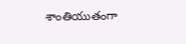శాంతియుతంగా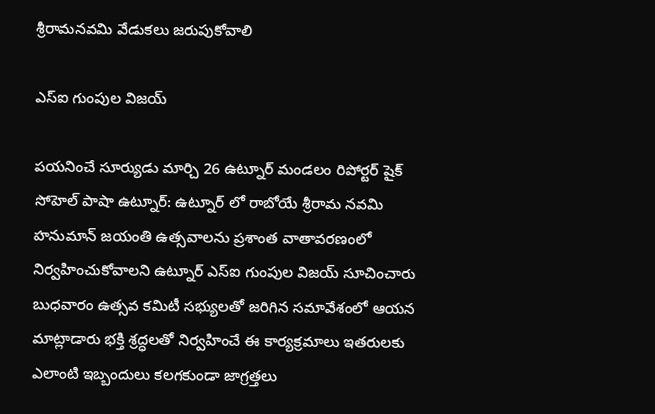శ్రీరామనవమి వేడుకలు జరుపుకోవాలి

ఎస్ఐ గుంపుల విజయ్

పయనించే సూర్యుడు మార్చి 26 ఉట్నూర్ మండలం రిపోర్టర్ షైక్ సోహెల్ పాషా ఉట్నూర్: ఉట్నూర్ లో రాబోయే శ్రీరామ నవమి హనుమాన్ జయంతి ఉత్సవాలను ప్రశాంత వాతావరణంలో నిర్వహించుకోవాలని ఉట్నూర్ ఎస్ఐ గుంపుల విజయ్ సూచించారు బుధవారం ఉత్సవ కమిటీ సభ్యులతో జరిగిన సమావేశంలో ఆయన మాట్లాడారు భక్తి శ్రద్ధలతో నిర్వహించే ఈ కార్యక్రమాలు ఇతరులకు ఎలాంటి ఇబ్బందులు కలగకుండా జాగ్రత్తలు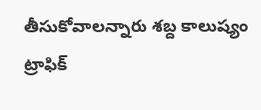తీసుకోవాలన్నారు శబ్ద కాలుష్యం ట్రాఫిక్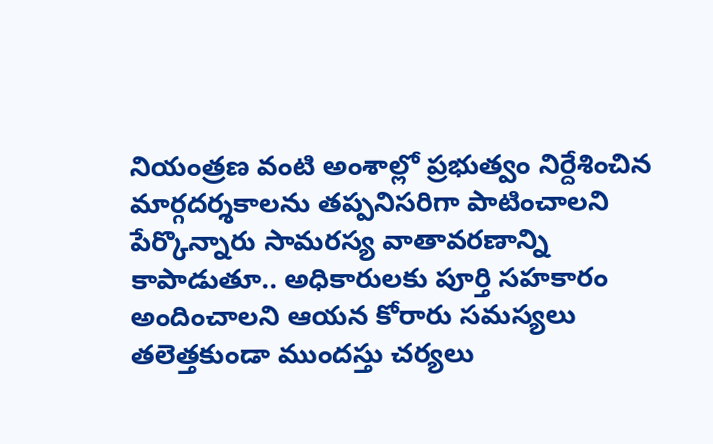నియంత్రణ వంటి అంశాల్లో ప్రభుత్వం నిర్దేశించిన మార్గదర్శకాలను తప్పనిసరిగా పాటించాలని పేర్కొన్నారు సామరస్య వాతావరణాన్ని కాపాడుతూ.. అధికారులకు పూర్తి సహకారం అందించాలని ఆయన కోరారు సమస్యలు తలెత్తకుండా ముందస్తు చర్యలు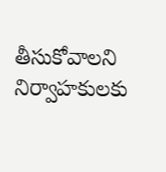తీసుకోవాలని నిర్వాహకులకు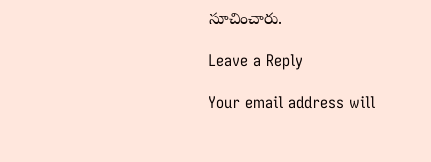సూచించారు.

Leave a Reply

Your email address will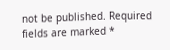not be published. Required fields are marked *